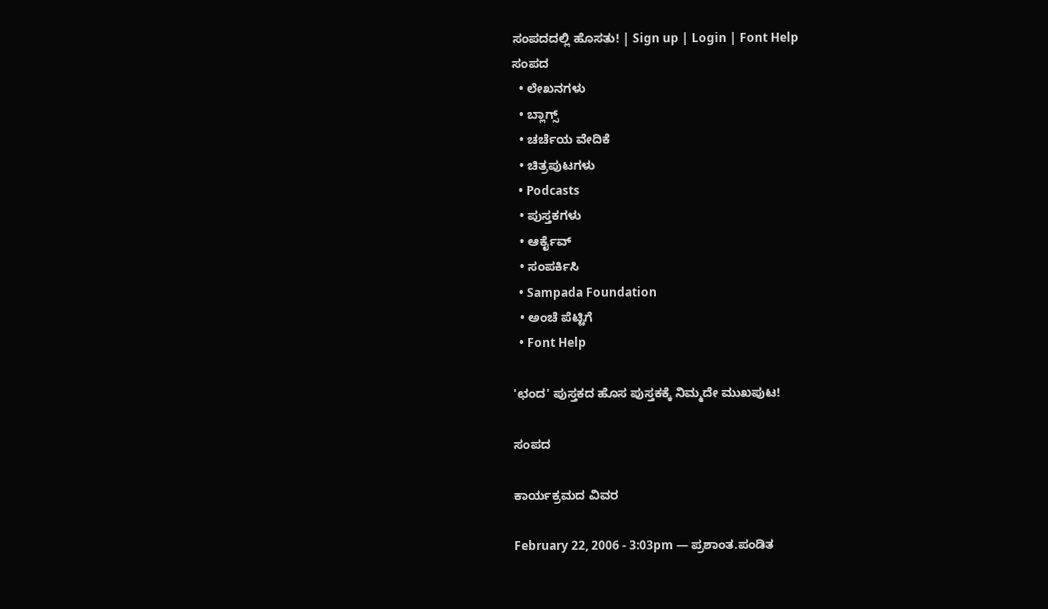ಸಂಪದದಲ್ಲಿ ಹೊಸತು! | Sign up | Login | Font Help
ಸಂಪದ
  • ಲೇಖನಗಳು
  • ಬ್ಲಾಗ್ಸ್
  • ಚರ್ಚೆಯ ವೇದಿಕೆ
  • ಚಿತ್ರಪುಟಗಳು
  • Podcasts
  • ಪುಸ್ತಕಗಳು
  • ಆರ್ಕೈವ್
  • ಸಂಪರ್ಕಿಸಿ
  • Sampada Foundation
  • ಅಂಚೆ ಪೆಟ್ಟಿಗೆ
  • Font Help

'ಛಂದ' ಪುಸ್ತಕದ ಹೊಸ ಪುಸ್ತಕಕ್ಕೆ ನಿಮ್ಮದೇ ಮುಖಪುಟ!

ಸಂಪದ

ಕಾರ್ಯಕ್ರಮದ ವಿವರ

February 22, 2006 - 3:03pm — ಪ್ರಶಾಂತ.ಪಂಡಿತ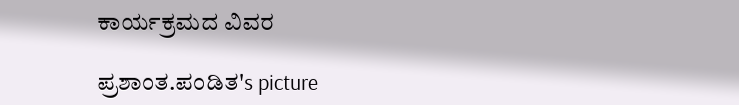ಕಾರ್ಯಕ್ರಮದ ವಿವರ

ಪ್ರಶಾಂತ.ಪಂಡಿತ's picture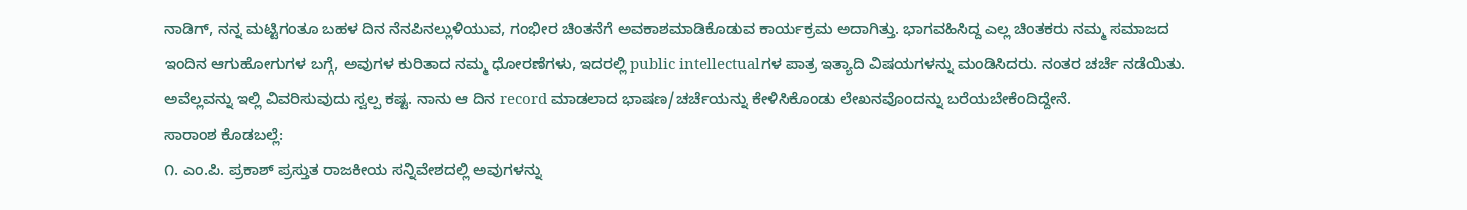ನಾಡಿಗ್, ನನ್ನ ಮಟ್ಟಿಗಂತೂ ಬಹಳ ದಿನ ನೆನಪಿನಲ್ಲುಳಿಯುವ, ಗಂಭೀರ ಚಿಂತನೆಗೆ ಅವಕಾಶಮಾಡಿಕೊಡುವ ಕಾರ್ಯಕ್ರಮ ಅದಾಗಿತ್ತು. ಭಾಗವಹಿಸಿದ್ದ ಎಲ್ಲ ಚಿಂತಕರು ನಮ್ಮ ಸಮಾಜದ ಇಂದಿನ ಆಗುಹೋಗುಗಳ ಬಗ್ಗೆ, ಅವುಗಳ ಕುರಿತಾದ ನಮ್ಮ ಧೋರಣೆಗಳು, ಇದರಲ್ಲಿ public intellectualಗಳ ಪಾತ್ರ ಇತ್ಯಾದಿ ವಿಷಯಗಳನ್ನು ಮಂಡಿಸಿದರು. ನಂತರ ಚರ್ಚೆ ನಡೆಯಿತು. ಅವೆಲ್ಲವನ್ನು ಇಲ್ಲಿ ವಿವರಿಸುವುದು ಸ್ವಲ್ಪ ಕಷ್ಟ. ನಾನು ಆ ದಿನ record ಮಾಡಲಾದ ಭಾಷಣ/ಚರ್ಚೆಯನ್ನು ಕೇಳಿಸಿಕೊಂಡು ಲೇಖನವೊಂದನ್ನು ಬರೆಯಬೇಕೆಂದಿದ್ದೇನೆ.
ಸಾರಾಂಶ ಕೊಡಬಲ್ಲೆ:
೧. ಎಂ.ಪಿ. ಪ್ರಕಾಶ್ ಪ್ರಸ್ತುತ ರಾಜಕೀಯ ಸನ್ನಿವೇಶದಲ್ಲಿ ಅವುಗಳನ್ನು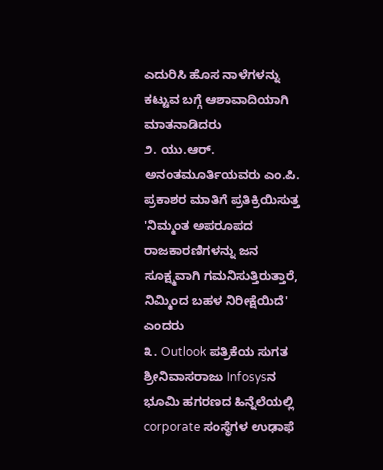ಎದುರಿಸಿ ಹೊಸ ನಾಳೆಗಳನ್ನು ಕಟ್ಟುವ ಬಗ್ಗೆ ಆಶಾವಾದಿಯಾಗಿ ಮಾತನಾಡಿದರು
೨. ಯು.ಆರ್. ಅನಂತಮೂರ್ತಿಯವರು ಎಂ.ಪಿ. ಪ್ರಕಾಶರ ಮಾತಿಗೆ ಪ್ರತಿಕ್ರಿಯಿಸುತ್ತ 'ನಿಮ್ಮಂತ ಅಪರೂಪದ ರಾಜಕಾರಣಿಗಳನ್ನು ಜನ ಸೂಕ್ಷ್ಮವಾಗಿ ಗಮನಿಸುತ್ತಿರುತ್ತಾರೆ, ನಿಮ್ಮಿಂದ ಬಹಳ ನಿರೀಕ್ಷೆಯಿದೆ' ಎಂದರು
೩. Outlook ಪತ್ರಿಕೆಯ ಸುಗತ ಶ್ರೀನಿವಾಸರಾಜು Infosysನ ಭೂಮಿ ಹಗರಣದ ಹಿನ್ನೆಲೆಯಲ್ಲಿ corporate ಸಂಸ್ಥೆಗಳ ಉಢಾಫೆ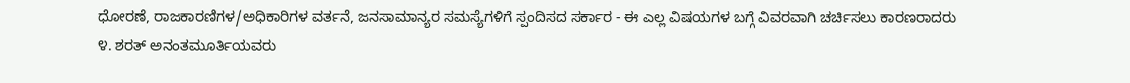ಧೋರಣೆ, ರಾಜಕಾರಣಿಗಳ/ಅಧಿಕಾರಿಗಳ ವರ್ತನೆ, ಜನಸಾಮಾನ್ಯರ ಸಮಸ್ಯೆಗಳಿಗೆ ಸ್ಪಂದಿಸದ ಸರ್ಕಾರ - ಈ ಎಲ್ಲ ವಿಷಯಗಳ ಬಗ್ಗೆ ವಿವರವಾಗಿ ಚರ್ಚಿಸಲು ಕಾರಣರಾದರು
೪. ಶರತ್ ಅನಂತಮೂರ್ತಿಯವರು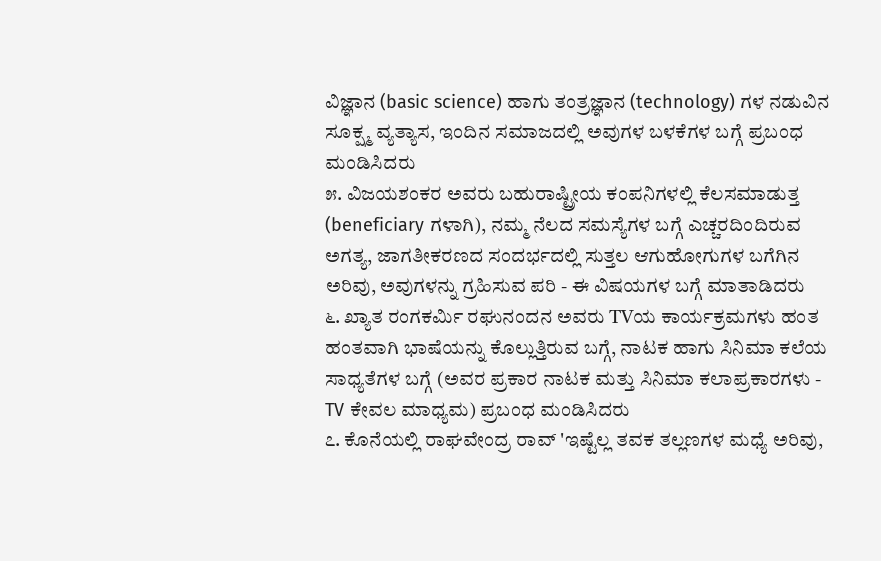ವಿಜ್ಞಾನ (basic science) ಹಾಗು ತಂತ್ರಜ್ಞಾನ (technology) ಗಳ ನಡುವಿನ ಸೂಕ್ಷ್ಮ ವ್ಯತ್ಯಾಸ, ಇಂದಿನ ಸಮಾಜದಲ್ಲಿ ಅವುಗಳ ಬಳಕೆಗಳ ಬಗ್ಗೆ ಪ್ರಬಂಧ ಮಂಡಿಸಿದರು
೫. ವಿಜಯಶಂಕರ ಅವರು ಬಹುರಾಷ್ಟ್ರೀಯ ಕಂಪನಿಗಳಲ್ಲಿ ಕೆಲಸಮಾಡುತ್ತ (beneficiary ಗಳಾಗಿ), ನಮ್ಮ ನೆಲದ ಸಮಸ್ಯೆಗಳ ಬಗ್ಗೆ ಎಚ್ಚರದಿಂದಿರುವ ಅಗತ್ಯ, ಜಾಗತೀಕರಣದ ಸಂದರ್ಭದಲ್ಲಿ ಸುತ್ತಲ ಆಗುಹೋಗುಗಳ ಬಗೆಗಿನ ಅರಿವು, ಅವುಗಳನ್ನು ಗ್ರಹಿಸುವ ಪರಿ - ಈ ವಿಷಯಗಳ ಬಗ್ಗೆ ಮಾತಾಡಿದರು
೬. ಖ್ಯಾತ ರಂಗಕರ್ಮಿ ರಘುನಂದನ ಅವರು TVಯ ಕಾರ್ಯಕ್ರಮಗಳು ಹಂತ ಹಂತವಾಗಿ ಭಾಷೆಯನ್ನು ಕೊಲ್ಲುತ್ತಿರುವ ಬಗ್ಗೆ, ನಾಟಕ ಹಾಗು ಸಿನಿಮಾ ಕಲೆಯ ಸಾಧ್ಯತೆಗಳ ಬಗ್ಗೆ (ಅವರ ಪ್ರಕಾರ ನಾಟಕ ಮತ್ತು ಸಿನಿಮಾ ಕಲಾಪ್ರಕಾರಗಳು - TV ಕೇವಲ ಮಾಧ್ಯಮ) ಪ್ರಬಂಧ ಮಂಡಿಸಿದರು
೭. ಕೊನೆಯಲ್ಲಿ ರಾಘವೇಂದ್ರ ರಾವ್ 'ಇಷ್ಟೆಲ್ಲ ತವಕ ತಲ್ಲಣಗಳ ಮಧ್ಯೆ ಅರಿವು,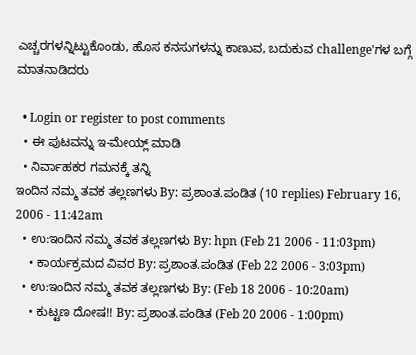ಎಚ್ಚರಗಳನ್ನಿಟ್ಟುಕೊಂಡು, ಹೊಸ ಕನಸುಗಳನ್ನು ಕಾಣುವ, ಬದುಕುವ challenge'ಗಳ ಬಗ್ಗೆ ಮಾತನಾಡಿದರು

  • Login or register to post comments
  • ಈ ಪುಟವನ್ನು ಇ-ಮೇಯ್ಲ್ ಮಾಡಿ
  • ನಿರ್ವಾಹಕರ ಗಮನಕ್ಕೆ ತನ್ನಿ
ಇಂದಿನ ನಮ್ಮ ತವಕ ತಲ್ಲಣಗಳು By: ಪ್ರಶಾಂತ.ಪಂಡಿತ (10 replies) February 16, 2006 - 11:42am
  • ಉ:ಇಂದಿನ ನಮ್ಮ ತವಕ ತಲ್ಲಣಗಳು By: hpn (Feb 21 2006 - 11:03pm)
    • ಕಾರ್ಯಕ್ರಮದ ವಿವರ By: ಪ್ರಶಾಂತ.ಪಂಡಿತ (Feb 22 2006 - 3:03pm)
  • ಉ:ಇಂದಿನ ನಮ್ಮ ತವಕ ತಲ್ಲಣಗಳು By: (Feb 18 2006 - 10:20am)
    • ಕುಟ್ಟಣ ದೋಷ!! By: ಪ್ರಶಾಂತ.ಪಂಡಿತ (Feb 20 2006 - 1:00pm)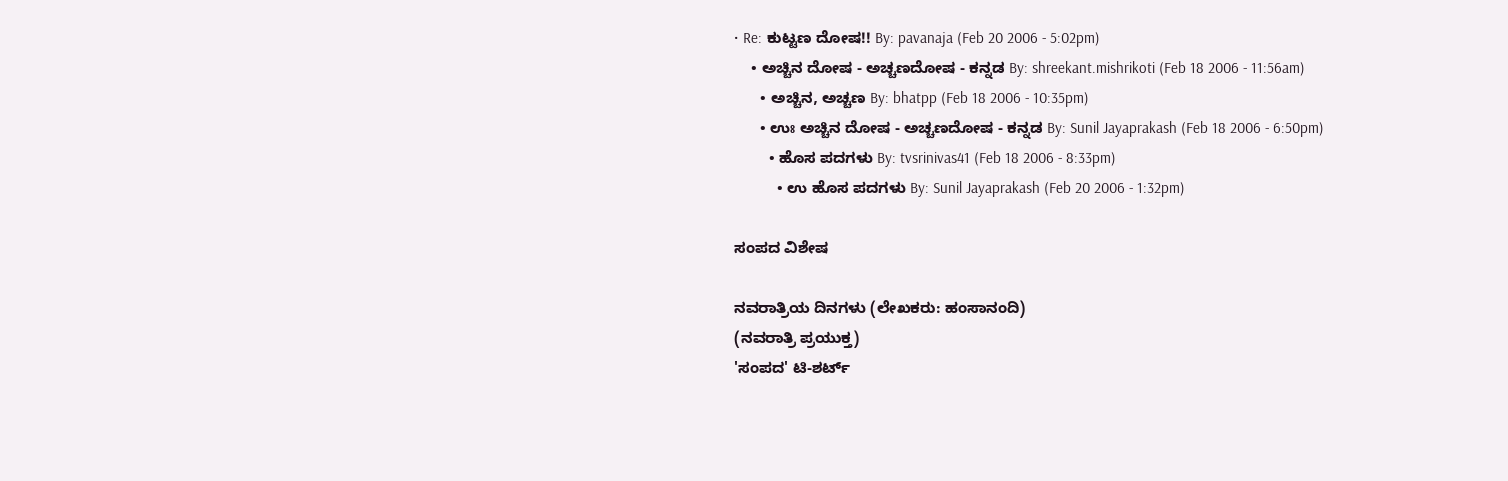• Re: ಕುಟ್ಟಣ ದೋಷ!! By: pavanaja (Feb 20 2006 - 5:02pm)
    • ಅಚ್ಚಿನ ದೋಷ - ಅಚ್ಚಣದೋಷ - ಕನ್ನಡ By: shreekant.mishrikoti (Feb 18 2006 - 11:56am)
      • ಅಚ್ಚಿನ, ಅಚ್ಚಣ By: bhatpp (Feb 18 2006 - 10:35pm)
      • ಉಃ ಅಚ್ಚಿನ ದೋಷ - ಅಚ್ಚಣದೋಷ - ಕನ್ನಡ By: Sunil Jayaprakash (Feb 18 2006 - 6:50pm)
        • ಹೊಸ ಪದಗಳು By: tvsrinivas41 (Feb 18 2006 - 8:33pm)
          • ಉ ಹೊಸ ಪದಗಳು By: Sunil Jayaprakash (Feb 20 2006 - 1:32pm)

ಸಂಪದ ವಿಶೇಷ

ನವರಾತ್ರಿಯ ದಿನಗಳು (ಲೇಖಕರು: ಹಂಸಾನಂದಿ)
(ನವರಾತ್ರಿ ಪ್ರಯುಕ್ತ)
'ಸಂಪದ' ಟಿ-ಶರ್ಟ್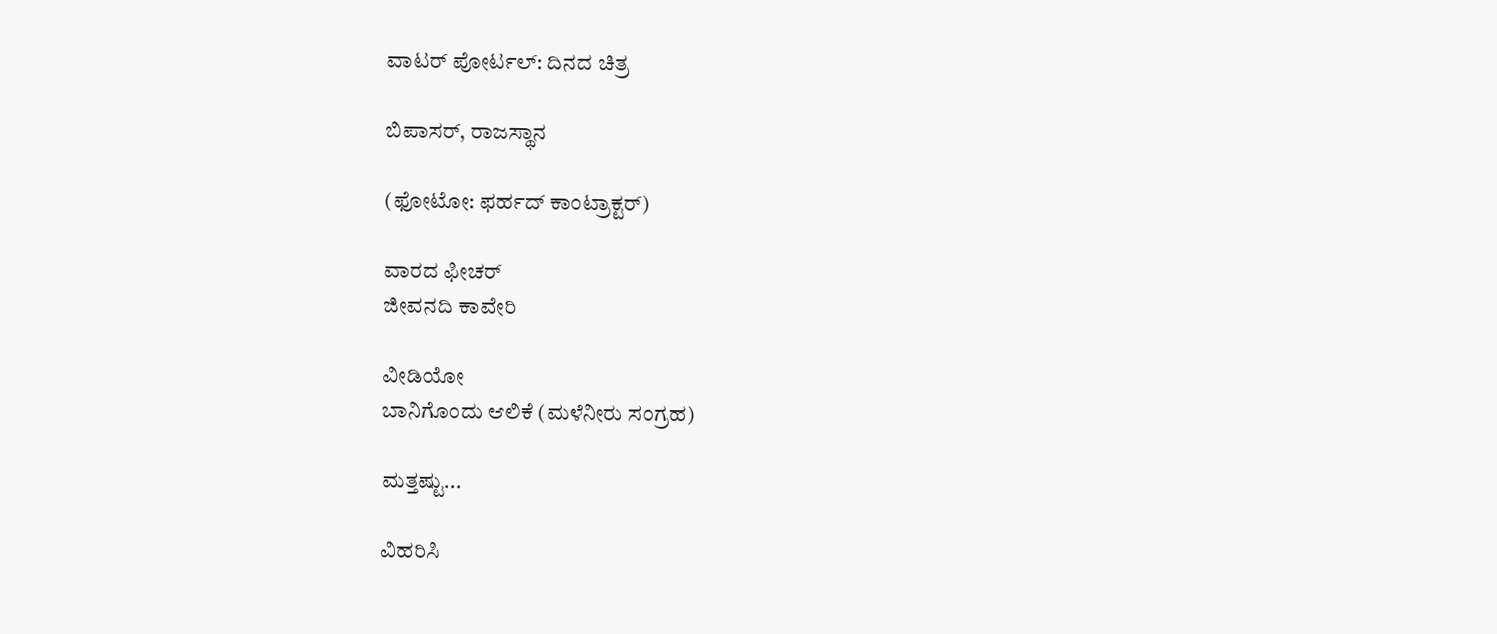ವಾಟರ್ ಪೋರ್ಟಲ್: ದಿನದ ಚಿತ್ರ

ಬಿಪಾಸರ್, ರಾಜಸ್ಥಾನ

(ಫೋಟೋ: ಫರ್ಹದ್ ಕಾಂಟ್ರಾಕ್ಟರ್)

ವಾರದ ಫೀಚರ್
ಜೀವನದಿ ಕಾವೇರಿ

ವೀಡಿಯೋ
ಬಾನಿಗೊಂದು ಆಲಿಕೆ (ಮಳೆನೀರು ಸಂಗ್ರಹ)

ಮತ್ತಷ್ಟು...

ವಿಹರಿಸಿ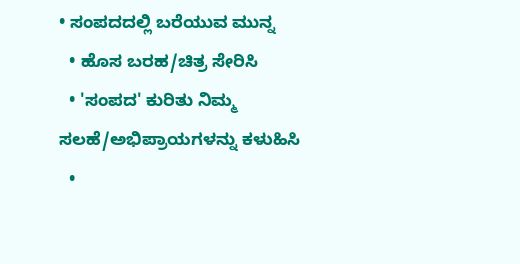• ಸಂಪದದಲ್ಲಿ ಬರೆಯುವ ಮುನ್ನ
  • ಹೊಸ ಬರಹ/ಚಿತ್ರ ಸೇರಿಸಿ
  • 'ಸಂಪದ' ಕುರಿತು ನಿಮ್ಮ ಸಲಹೆ/ಅಭಿಪ್ರಾಯಗಳನ್ನು ಕಳುಹಿಸಿ
  •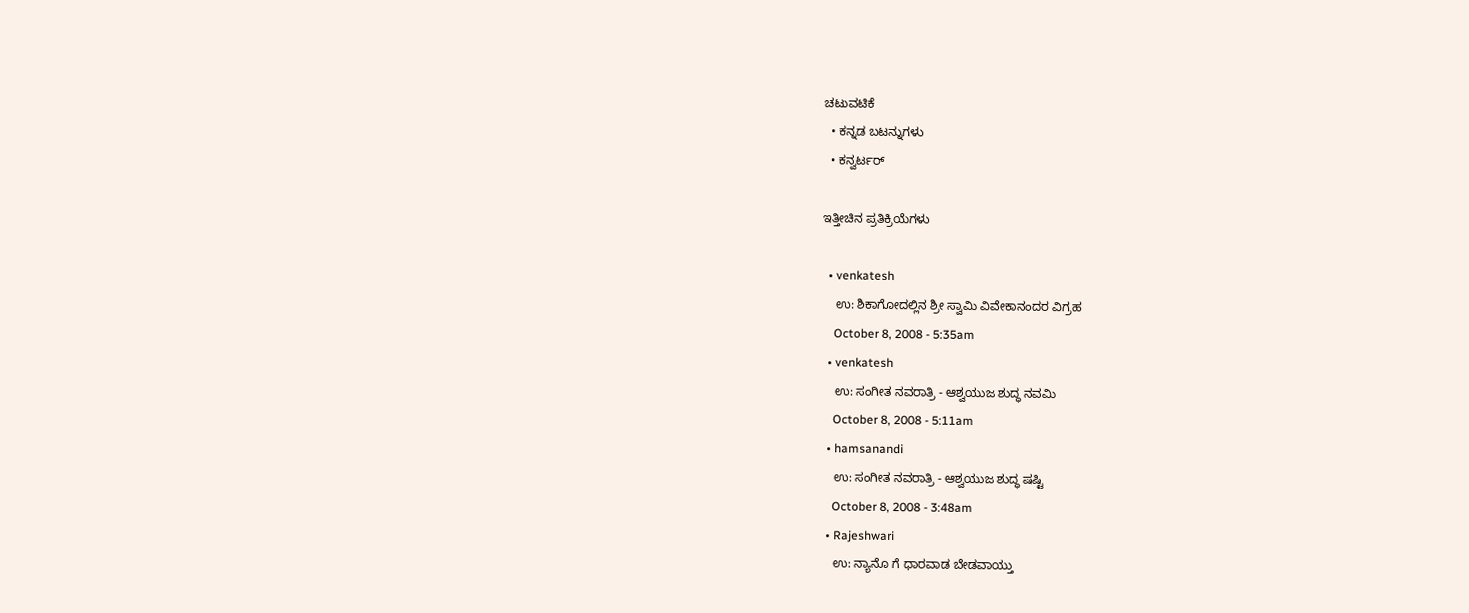ಚಟುವಟಿಕೆ
  • ಕನ್ನಡ ಬಟನ್ನುಗಳು
  • ಕನ್ವರ್ಟರ್

ಇತ್ತೀಚಿನ ಪ್ರತಿಕ್ರಿಯೆಗಳು

  • venkatesh
    ಉ: ಶಿಕಾಗೋದಲ್ಲಿನ ಶ್ರೀ ಸ್ವಾಮಿ ವಿವೇಕಾನಂದರ ವಿಗ್ರಹ
    October 8, 2008 - 5:35am
  • venkatesh
    ಉ: ಸಂಗೀತ ನವರಾತ್ರಿ - ಆಶ್ವಯುಜ ಶುದ್ಧ ನವಮಿ
    October 8, 2008 - 5:11am
  • hamsanandi
    ಉ: ಸಂಗೀತ ನವರಾತ್ರಿ - ಆಶ್ವಯುಜ ಶುದ್ಧ ಷಷ್ಟಿ
    October 8, 2008 - 3:48am
  • Rajeshwari
    ಉ: ನ್ಯಾನೊ ಗೆ ಧಾರವಾಡ ಬೇಡವಾಯ್ತು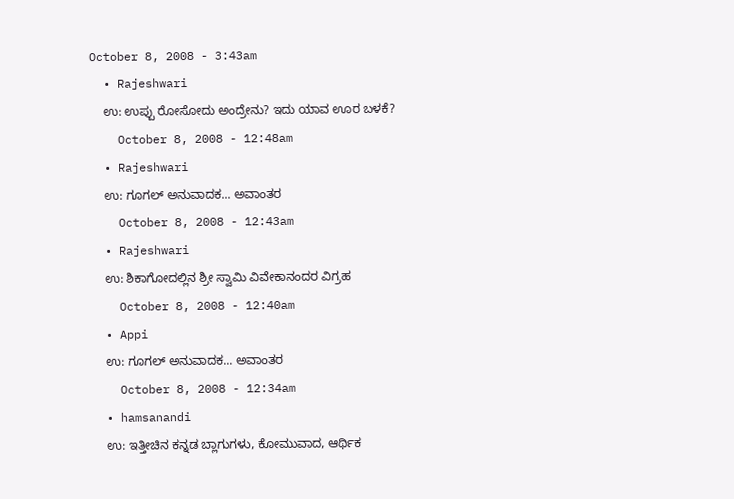October 8, 2008 - 3:43am
  • Rajeshwari
    ಉ: ಉಪ್ಪು ರೋಸೋದು ಅಂದ್ರೇನು? ಇದು ಯಾವ ಊರ ಬಳಕೆ?
    October 8, 2008 - 12:48am
  • Rajeshwari
    ಉ: ಗೂಗಲ್ ಅನುವಾದಕ... ಅವಾಂತರ
    October 8, 2008 - 12:43am
  • Rajeshwari
    ಉ: ಶಿಕಾಗೋದಲ್ಲಿನ ಶ್ರೀ ಸ್ವಾಮಿ ವಿವೇಕಾನಂದರ ವಿಗ್ರಹ
    October 8, 2008 - 12:40am
  • Appi
    ಉ: ಗೂಗಲ್ ಅನುವಾದಕ... ಅವಾಂತರ
    October 8, 2008 - 12:34am
  • hamsanandi
    ಉ: ಇತ್ತೀಚಿನ ಕನ್ನಡ ಬ್ಲಾಗುಗಳು, ಕೋಮುವಾದ, ಆರ್ಥಿಕ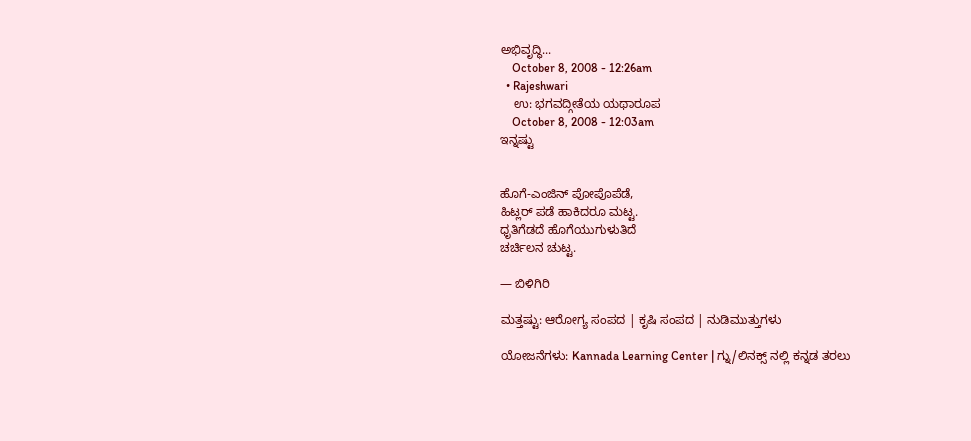ಅಭಿವೃದ್ಧಿ...
    October 8, 2008 - 12:26am
  • Rajeshwari
    ಉ: ಭಗವದ್ಗೀತೆಯ ಯಥಾರೂಪ
    October 8, 2008 - 12:03am
ಇನ್ನಷ್ಟು


ಹೊಗೆ-ಎಂಜಿನ್ ಪೋಪೊಪೆಡೆ,
ಹಿಟ್ಲರ್ ಪಡೆ ಹಾಕಿದರೂ ಮಟ್ಟ.
ಧೃತಿಗೆಡದೆ ಹೊಗೆಯುಗುಳುತಿದೆ
ಚರ್ಚಿಲನ ಚುಟ್ಟ.

— ಬಿಳಿಗಿರಿ

ಮತ್ತಷ್ಟು: ಆರೋಗ್ಯ ಸಂಪದ | ಕೃಷಿ ಸಂಪದ | ನುಡಿಮುತ್ತುಗಳು

ಯೋಜನೆಗಳು: Kannada Learning Center | ಗ್ನು/ಲಿನಕ್ಸ್ ನಲ್ಲಿ ಕನ್ನಡ ತರಲು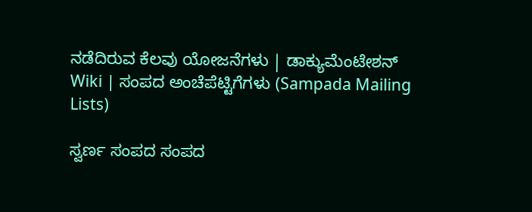ನಡೆದಿರುವ ಕೆಲವು ಯೋಜನೆಗಳು | ಡಾಕ್ಯುಮೆಂಟೇಶನ್ Wiki | ಸಂಪದ ಅಂಚೆಪೆಟ್ಟಿಗೆಗಳು (Sampada Mailing Lists)

ಸ್ವರ್ಣ ಸಂಪದ ಸಂಪದ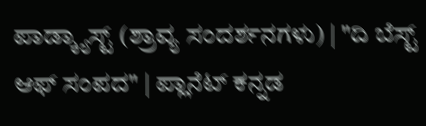ಪಾಡ್ಕ್ಯಾಸ್ಟ್ (ಶ್ರಾವ್ಯ ಸಂದರ್ಶನಗಳು) | "ದಿ ಬೆಸ್ಟ್ ಆಫ್ ಸಂಪದ" | ಪ್ಲಾನೆಟ್ ಕನ್ನಡ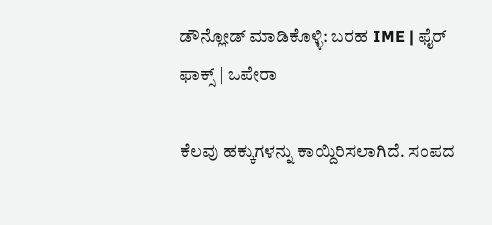ಡೌನ್ಲೋಡ್ ಮಾಡಿಕೊಳ್ಳಿ: ಬರಹ IME | ಫೈರ್ ಫಾಕ್ಸ್ | ಒಪೇರಾ

ಕೆಲವು ಹಕ್ಕುಗಳನ್ನು ಕಾಯ್ದಿರಿಸಲಾಗಿದೆ. ಸಂಪದ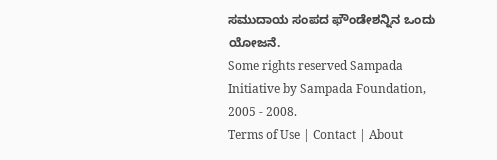ಸಮುದಾಯ ಸಂಪದ ಫೌಂಡೇಶನ್ನಿನ ಒಂದು ಯೋಜನೆ.
Some rights reserved Sampada Initiative by Sampada Foundation, 2005 - 2008.
Terms of Use | Contact | About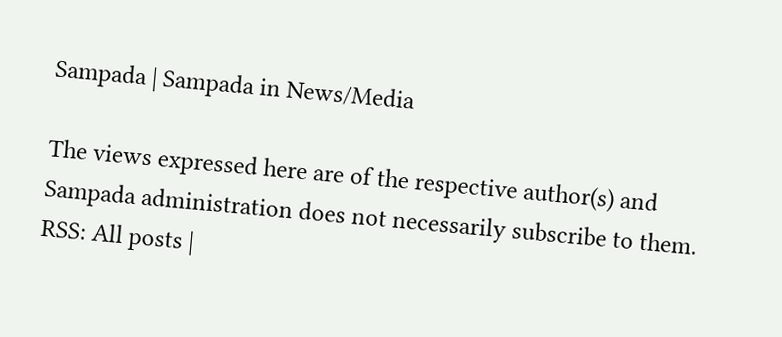Sampada | Sampada in News/Media

The views expressed here are of the respective author(s) and Sampada administration does not necessarily subscribe to them.
RSS: All posts |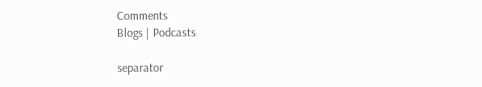Comments
Blogs | Podcasts

separator